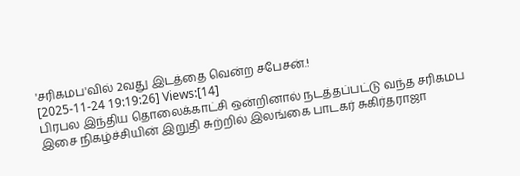'சரிகமப'வில் 2வது இடத்தை வென்ற சபேசன்.!
[2025-11-24 19:19:26] Views:[14]
பிரபல இந்திய தொலைக்காட்சி ஒன்றினால் நடத்தப்பட்டு வந்த சரிகமப இசை நிகழ்ச்சியின் இறுதி சுற்றில் இலங்கை பாடகர் சுகிர்தராஜா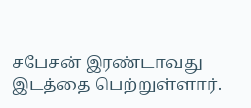சபேசன் இரண்டாவது இடத்தை பெற்றுள்ளார்.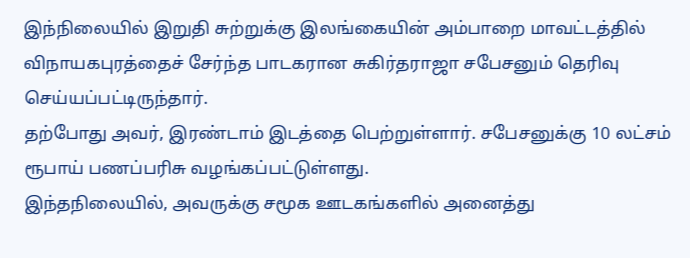இந்நிலையில் இறுதி சுற்றுக்கு இலங்கையின் அம்பாறை மாவட்டத்தில் விநாயகபுரத்தைச் சேர்ந்த பாடகரான சுகிர்தராஜா சபேசனும் தெரிவு செய்யப்பட்டிருந்தார்.
தற்போது அவர், இரண்டாம் இடத்தை பெற்றுள்ளார். சபேசனுக்கு 10 லட்சம் ரூபாய் பணப்பரிசு வழங்கப்பட்டுள்ளது.
இந்தநிலையில், அவருக்கு சமூக ஊடகங்களில் அனைத்து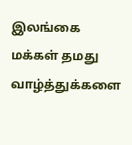இலங்கை மக்கள் தமது வாழ்த்துக்களை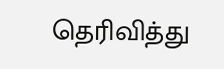தெரிவித்து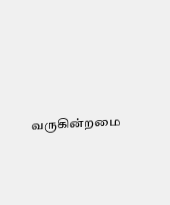வருகின்றமை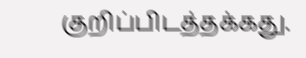குறிப்பிடத்தக்கது.